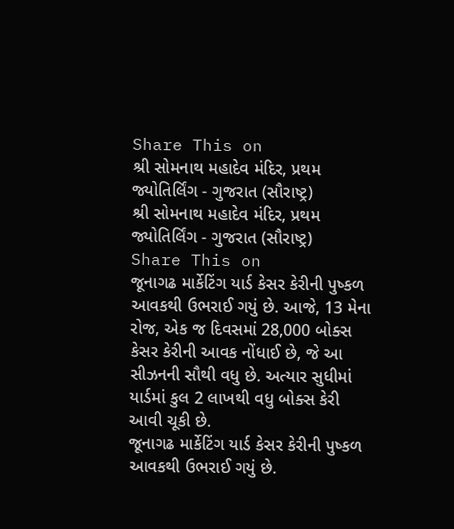Share This on
શ્રી સોમનાથ મહાદેવ મંદિર, પ્રથમ જ્યોતિર્લિંગ - ગુજરાત (સૌરાષ્ટ્ર)
શ્રી સોમનાથ મહાદેવ મંદિર, પ્રથમ જ્યોતિર્લિંગ - ગુજરાત (સૌરાષ્ટ્ર)
Share This on
જૂનાગઢ માર્કેટિંગ યાર્ડ કેસર કેરીની પુષ્કળ આવકથી ઉભરાઈ ગયું છે. આજે, 13 મેના રોજ, એક જ દિવસમાં 28,000 બોક્સ કેસર કેરીની આવક નોંધાઈ છે, જે આ સીઝનની સૌથી વધુ છે. અત્યાર સુધીમાં યાર્ડમાં કુલ 2 લાખથી વધુ બોક્સ કેરી આવી ચૂકી છે.
જૂનાગઢ માર્કેટિંગ યાર્ડ કેસર કેરીની પુષ્કળ આવકથી ઉભરાઈ ગયું છે.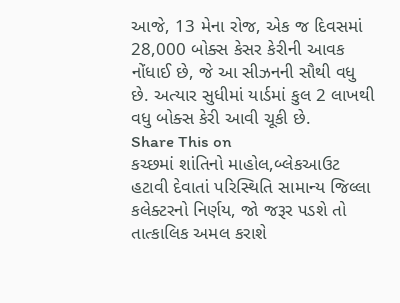આજે, 13 મેના રોજ, એક જ દિવસમાં 28,000 બોક્સ કેસર કેરીની આવક નોંધાઈ છે, જે આ સીઝનની સૌથી વધુ છે. અત્યાર સુધીમાં યાર્ડમાં કુલ 2 લાખથી વધુ બોક્સ કેરી આવી ચૂકી છે.
Share This on
કચ્છમાં શાંતિનો માહોલ,બ્લેકઆઉટ હટાવી દેવાતાં પરિસ્થિતિ સામાન્ય જિલ્લા કલેક્ટરનો નિર્ણય, જો જરૂર પડશે તો તાત્કાલિક અમલ કરાશે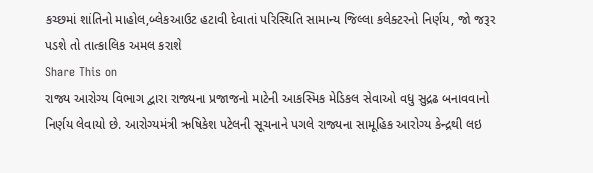કચ્છમાં શાંતિનો માહોલ,બ્લેકઆઉટ હટાવી દેવાતાં પરિસ્થિતિ સામાન્ય જિલ્લા કલેક્ટરનો નિર્ણય, જો જરૂર પડશે તો તાત્કાલિક અમલ કરાશે
Share This on
રાજ્ય આરોગ્ય વિભાગ દ્વારા રાજ્યના પ્રજાજનો માટેની આકસ્મિક મેડિકલ સેવાઓ વધુ સુદ્રઢ બનાવવાનો નિર્ણય લેવાયો છે. આરોગ્યમંત્રી ઋષિકેશ પટેલની સૂચનાને પગલે રાજ્યના સામૂહિક આરોગ્ય કેન્દ્રથી લઇ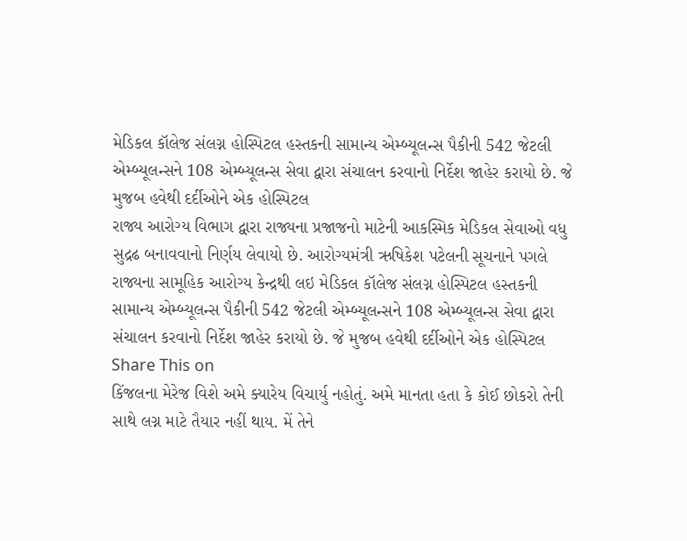મેડિકલ કૉલેજ સંલગ્ન હોસ્પિટલ હસ્તકની સામાન્ય એમ્બ્યૂલન્સ પૈકીની 542 જેટલી એમ્બ્યૂલન્સને 108 એમ્બ્યૂલન્સ સેવા દ્વારા સંચાલન કરવાનો નિર્દેશ જાહેર કરાયો છે. જે મુજબ હવેથી દર્દીઓને એક હોસ્પિટલ
રાજ્ય આરોગ્ય વિભાગ દ્વારા રાજ્યના પ્રજાજનો માટેની આકસ્મિક મેડિકલ સેવાઓ વધુ સુદ્રઢ બનાવવાનો નિર્ણય લેવાયો છે. આરોગ્યમંત્રી ઋષિકેશ પટેલની સૂચનાને પગલે રાજ્યના સામૂહિક આરોગ્ય કેન્દ્રથી લઇ મેડિકલ કૉલેજ સંલગ્ન હોસ્પિટલ હસ્તકની સામાન્ય એમ્બ્યૂલન્સ પૈકીની 542 જેટલી એમ્બ્યૂલન્સને 108 એમ્બ્યૂલન્સ સેવા દ્વારા સંચાલન કરવાનો નિર્દેશ જાહેર કરાયો છે. જે મુજબ હવેથી દર્દીઓને એક હોસ્પિટલ
Share This on
કિંજલના મેરેજ વિશે અમે ક્યારેય વિચાર્યુ નહોતું. અમે માનતા હતા કે કોઈ છોકરો તેની સાથે લગ્ન માટે તૈયાર નહીં થાય. મેં તેને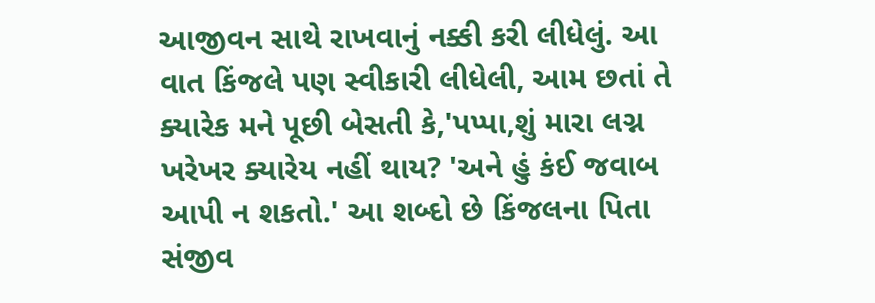આજીવન સાથે રાખવાનું નક્કી કરી લીધેલું. આ વાત કિંજલે પણ સ્વીકારી લીધેલી, આમ છતાં તે ક્યારેક મને પૂછી બેસતી કે,'પપ્પા,શું મારા લગ્ન ખરેખર ક્યારેય નહીં થાય? 'અને હું કંઈ જવાબ આપી ન શકતો.' આ શબ્દો છે કિંજલના પિતા સંજીવ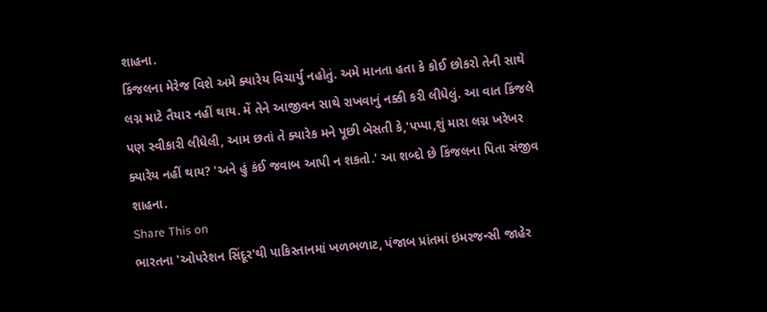શાહના.
કિંજલના મેરેજ વિશે અમે ક્યારેય વિચાર્યુ નહોતું. અમે માનતા હતા કે કોઈ છોકરો તેની સાથે લગ્ન માટે તૈયાર નહીં થાય. મેં તેને આજીવન સાથે રાખવાનું નક્કી કરી લીધેલું. આ વાત કિંજલે પણ સ્વીકારી લીધેલી, આમ છતાં તે ક્યારેક મને પૂછી બેસતી કે,'પપ્પા,શું મારા લગ્ન ખરેખર ક્યારેય નહીં થાય? 'અને હું કંઈ જવાબ આપી ન શકતો.' આ શબ્દો છે કિંજલના પિતા સંજીવ શાહના.
Share This on
ભારતના 'ઓપરેશન સિંદૂર'થી પાકિસ્તાનમાં ખળભળાટ, પંજાબ પ્રાંતમાં ઇમરજન્સી જાહેર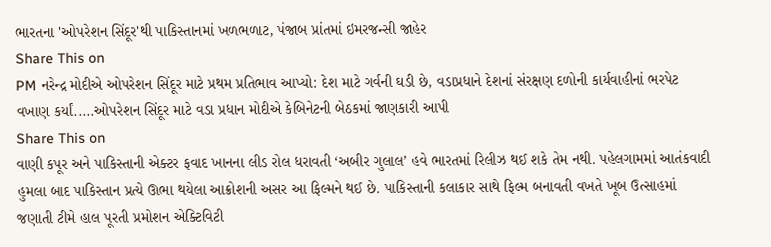ભારતના 'ઓપરેશન સિંદૂર'થી પાકિસ્તાનમાં ખળભળાટ, પંજાબ પ્રાંતમાં ઇમરજન્સી જાહેર
Share This on
PM નરેન્દ્ર મોદીએ ઓપરેશન સિંદૂર માટે પ્રથમ પ્રતિભાવ આપ્યો: દેશ માટે ગર્વની ઘડી છે, વડાપ્રધાને દેશનાં સંરક્ષણ દળોની કાર્યવાહીનાં ભરપેટ વખાણ કર્યાં.....ઓપરેશન સિંદૂર માટે વડા પ્રધાન મોદીએ કેબિનેટની બેઠકમાં જાણકારી આપી
Share This on
વાણી કપૂર અને પાકિસ્તાની એક્ટર ફવાદ ખાનના લીડ રોલ ધરાવતી ‘અબીર ગુલાલ’ હવે ભારતમાં રિલીઝ થઈ શકે તેમ નથી. પહેલગામમાં આતંકવાદી હુમલા બાદ પાકિસ્તાન પ્રત્યે ઊભા થયેલા આક્રોશની અસર આ ફિલ્મને થઈ છે. પાકિસ્તાની કલાકાર સાથે ફિલ્મ બનાવતી વખતે ખૂબ ઉત્સાહમાં જણાતી ટીમે હાલ પૂરતી પ્રમોશન એક્ટિવિટી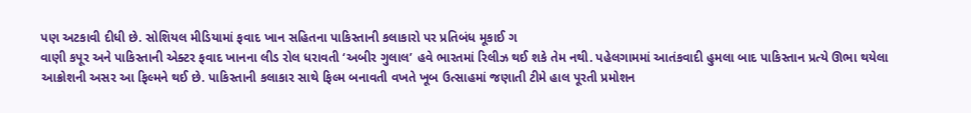પણ અટકાવી દીધી છે. સોશિયલ મીડિયામાં ફવાદ ખાન સહિતના પાકિસ્તાની કલાકારો પર પ્રતિબંધ મૂકાઈ ગ
વાણી કપૂર અને પાકિસ્તાની એક્ટર ફવાદ ખાનના લીડ રોલ ધરાવતી ‘અબીર ગુલાલ’ હવે ભારતમાં રિલીઝ થઈ શકે તેમ નથી. પહેલગામમાં આતંકવાદી હુમલા બાદ પાકિસ્તાન પ્રત્યે ઊભા થયેલા આક્રોશની અસર આ ફિલ્મને થઈ છે. પાકિસ્તાની કલાકાર સાથે ફિલ્મ બનાવતી વખતે ખૂબ ઉત્સાહમાં જણાતી ટીમે હાલ પૂરતી પ્રમોશન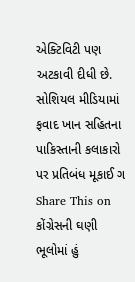એક્ટિવિટી પણ અટકાવી દીધી છે. સોશિયલ મીડિયામાં ફવાદ ખાન સહિતના પાકિસ્તાની કલાકારો પર પ્રતિબંધ મૂકાઈ ગ
Share This on
કોંગ્રેસની ઘણી ભૂલોમાં હું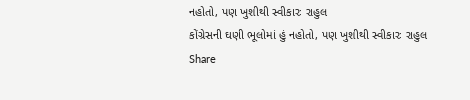નહોતો, પણ ખુશીથી સ્વીકારઃ રાહુલ
કોંગ્રેસની ઘણી ભૂલોમાં હું નહોતો, પણ ખુશીથી સ્વીકારઃ રાહુલ
Share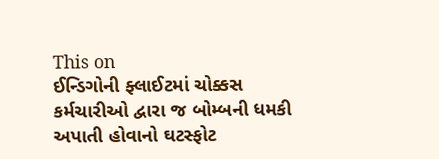This on
ઈન્ડિગોની ફ્લાઈટમાં ચોક્કસ કર્મચારીઓ દ્વારા જ બોમ્બની ધમકી અપાતી હોવાનો ઘટસ્ફોટ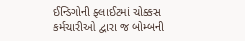ઈન્ડિગોની ફ્લાઈટમાં ચોક્કસ કર્મચારીઓ દ્વારા જ બોમ્બની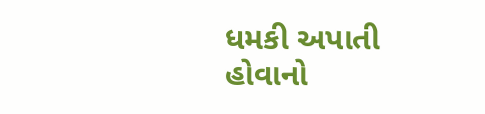ધમકી અપાતી હોવાનો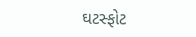ઘટસ્ફોટ